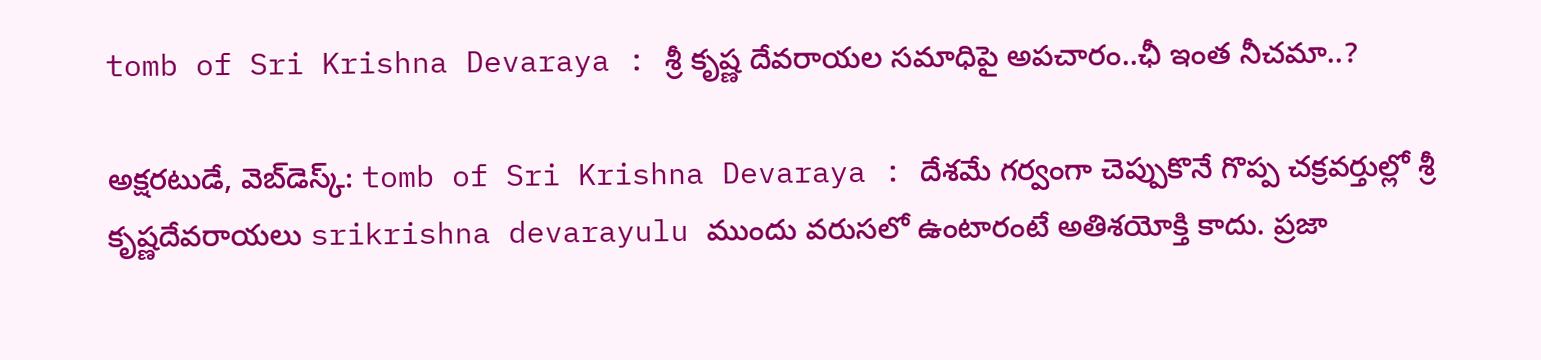tomb of Sri Krishna Devaraya : శ్రీ కృష్ణ దేవరాయల సమాధిపై అపచారం..ఛీ ఇంత నీచమా..?

అక్షరటుడే, వెబ్‌డెస్క్‌: tomb of Sri Krishna Devaraya : దేశమే గర్వంగా చెప్పుకొనే గొప్ప చక్రవర్తుల్లో శ్రీ కృష్ణదేవరాయలు srikrishna devarayulu ముందు వరుసలో ఉంటారంటే అతిశయోక్తి కాదు. ప్రజా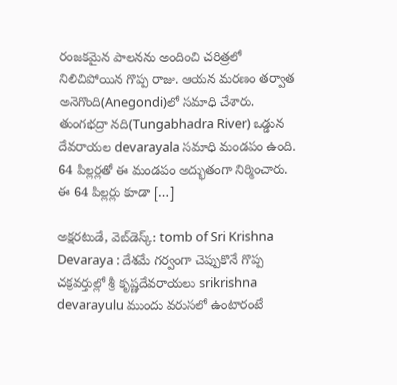రంజకమైన పాలనను అందించి చరిత్రలో నిలిచిపోయిన గొప్ప రాజు. ఆయన మరణం తర్వాత అనెగొంది(Anegondi)లో సమాధి చేశారు. తుంగభద్రా నది(Tungabhadra River) ఒడ్డున దేవరాయల devarayala సమాధి మండపం ఉంది. 64 పిల్లర్లతో ఈ మండపం అద్భుతంగా నిర్మించారు. ఈ 64 పిల్లర్లు కూడా […]

అక్షరటుడే, వెబ్‌డెస్క్‌: tomb of Sri Krishna Devaraya : దేశమే గర్వంగా చెప్పుకొనే గొప్ప చక్రవర్తుల్లో శ్రీ కృష్ణదేవరాయలు srikrishna devarayulu ముందు వరుసలో ఉంటారంటే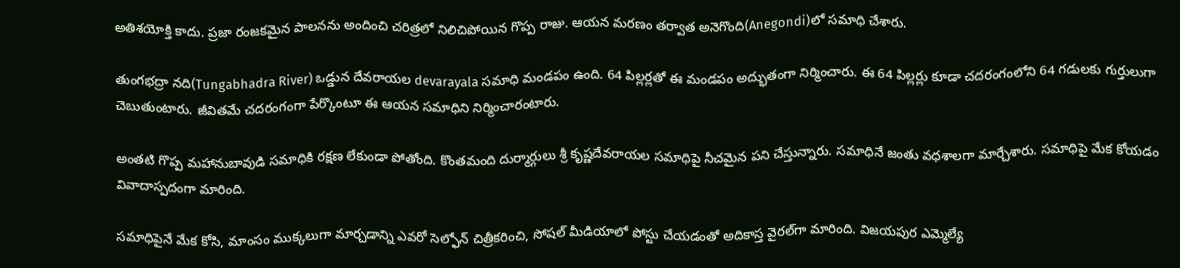అతిశయోక్తి కాదు. ప్రజా రంజకమైన పాలనను అందించి చరిత్రలో నిలిచిపోయిన గొప్ప రాజు. ఆయన మరణం తర్వాత అనెగొంది(Anegondi)లో సమాధి చేశారు.

తుంగభద్రా నది(Tungabhadra River) ఒడ్డున దేవరాయల devarayala సమాధి మండపం ఉంది. 64 పిల్లర్లతో ఈ మండపం అద్భుతంగా నిర్మించారు. ఈ 64 పిల్లర్లు కూడా చదరంగంలోని 64 గడులకు గుర్తులుగా చెబుతుంటారు. జీవితమే చదరంగంగా పేర్కొంటూ ఈ ఆయన సమాధిని నిర్మించారంటారు.

అంతటి గొప్ప మహానుబావుడి సమాధికి రక్షణ లేకుండా పోతోంది. కొంతమంది దుర్మార్గులు శ్రీ కృష్ణదేవరాయల సమాధిపై నీచమైన పని చేస్తున్నారు. సమాధినే జంతు వధశాలగా మార్చేశారు. సమాధిపై మేక కోయడం వివాదాస్పదంగా మారింది.

సమాధిపైనే మేక కోసి, మాంసం ముక్కలుగా మార్చడాన్ని ఎవరో సెల్ఫోన్ చిత్రీకరించి, సోషల్ మీడియాలో పోస్టు చేయడంతో అదికాస్త వైరల్‌గా మారింది. విజయపుర ఎమ్మెల్యే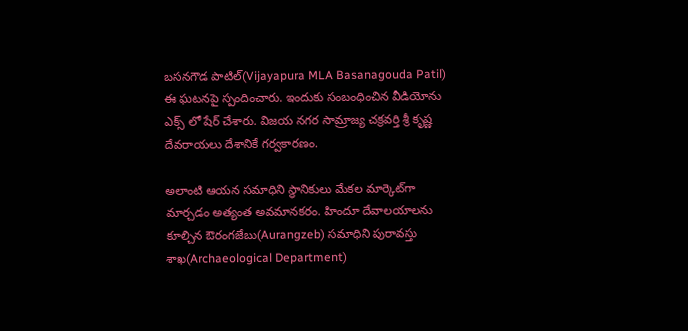బసనగౌడ పాటిల్(Vijayapura MLA Basanagouda Patil) ఈ ఘటనపై స్పందించారు. ఇందుకు సంబంధించిన వీడియోను ఎక్స్ లో షేర్ చేశారు. విజయ నగర సామ్రాజ్య చక్రవర్తి శ్రీ కృష్ణ దేవరాయలు దేశానికే గర్వకారణం.

అలాంటి ఆయన సమాధిని స్థానికులు మేకల మార్కెట్‌గా మార్చడం అత్యంత అవమానకరం. హిందూ దేవాలయాలను కూల్చిన ఔరంగజేబు(Aurangzeb) సమాధిని పురావస్తు శాఖ(Archaeological Department)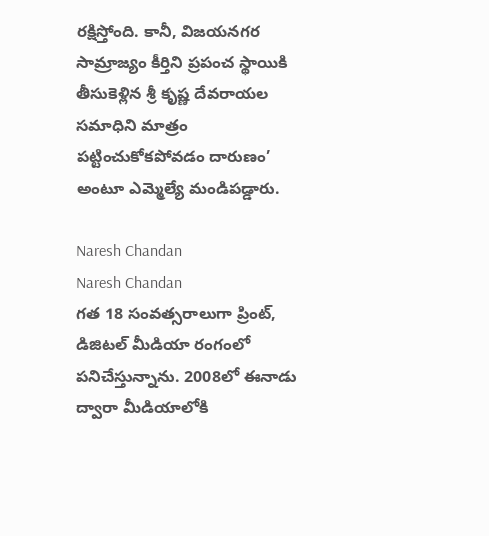రక్షిస్తోంది. కానీ, విజయనగర సామ్రాజ్యం కీర్తిని ప్రపంచ స్థాయికి తీసుకెళ్లిన శ్రీ కృష్ణ దేవరాయల సమాధిని మాత్రం పట్టించుకోకపోవడం దారుణం’ అంటూ ఎమ్మెల్యే మండిపడ్డారు.

Naresh Chandan
Naresh Chandan
గత 18 సంవత్సరాలుగా ప్రింట్, డిజిటల్ మీడియా రంగంలో పనిచేస్తున్నాను. 2008లో ఈనాడు ద్వారా మీడియాలోకి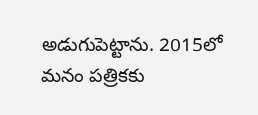అడుగుపెట్టాను. 2015లో మనం పత్రికకు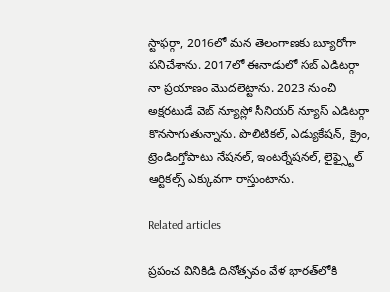స్టాఫర్గా, 2016లో మన తెలంగాణకు బ్యూరోగా పనిచేశాను. 2017లో ఈనాడులో సబ్ ఎడిటర్గా నా ప్రయాణం మొదలెట్టాను. 2023 నుంచి అక్షరటుడే వెబ్ న్యూస్లో సీనియర్ న్యూస్ ఎడిటర్గా కొనసాగుతున్నాను. పొలిటికల్, ఎడ్యుకేషన్, క్రైం, ట్రెండింగ్తోపాటు నేషనల్, ఇంటర్నేషనల్, లైఫ్స్టైల్ ఆర్టికల్స్ ఎక్కువగా రాస్తుంటాను.

Related articles

ప్రపంచ వినికిడి దినోత్సవం వేళ భారత్‌లోకి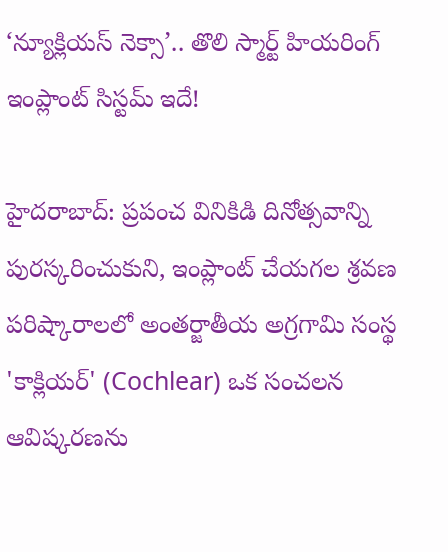‘న్యూక్లియస్ నెక్సా’.. తొలి స్మార్ట్ హియరింగ్ ఇంప్లాంట్ సిస్టమ్ ఇదే!

హైదరాబాద్: ప్రపంచ వినికిడి దినోత్సవాన్ని పురస్కరించుకుని, ఇంప్లాంట్ చేయగల శ్రవణ పరిష్కారాలలో అంతర్జాతీయ అగ్రగామి సంస్థ 'కాక్లియర్' (Cochlear) ఒక సంచలన ఆవిష్కరణను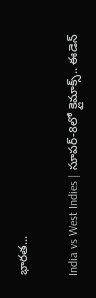భారత...

India vs West Indies | సూపర్-8లో క్లైమాక్స్.. ఈడెన్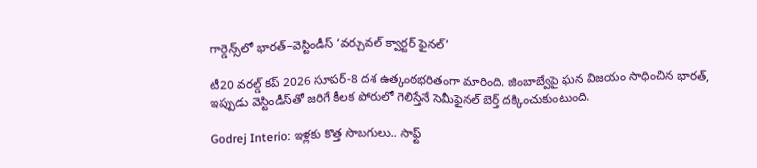గార్డెన్స్‌లో భారత్–వెస్టిండీస్ ‘వర్చువల్ క్వార్టర్ ఫైనల్’

టీ20 వరల్డ్ కప్ 2026 సూపర్-8 దశ ఉత్కంఠభరితంగా మారింది. జింబాబ్వేపై ఘన విజయం సాధించిన భారత్, ఇప్పుడు వెస్టిండీస్‌తో జరిగే కీలక పోరులో గెలిస్తేనే సెమీఫైనల్ బెర్త్ దక్కించుకుంటుంది.

Godrej Interio: ఇళ్లకు కొత్త సొబగులు.. సాఫ్ట్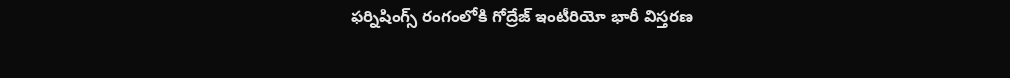ఫర్నిషింగ్స్ రంగంలోకి గోద్రేజ్ ఇంటీరియో భారీ విస్తరణ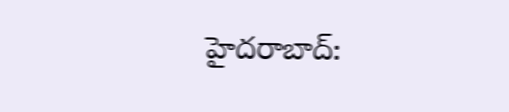హైదరాబాద్: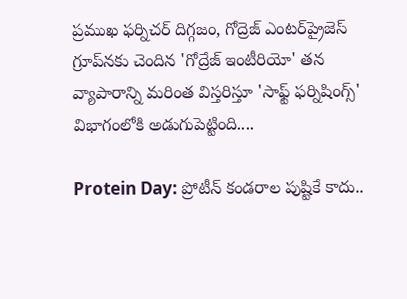ప్రముఖ ఫర్నిచర్ దిగ్గజం, గోద్రెజ్ ఎంటర్‌ప్రైజెస్ గ్రూప్‌నకు చెందిన 'గోద్రేజ్ ఇంటీరియో' తన వ్యాపారాన్ని మరింత విస్తరిస్తూ 'సాఫ్ట్ ఫర్నిషింగ్స్' విభాగంలోకి అడుగుపెట్టింది....

Protein Day: ప్రోటీన్ కండరాల పుష్టికే కాదు..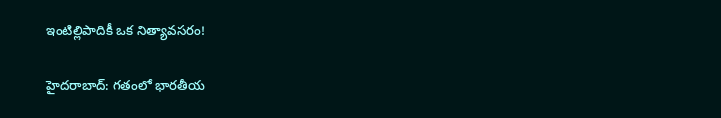ఇంటిల్లిపాదికీ ఒక నిత్యావసరం!

హైదరాబాద్: గతంలో భారతీయ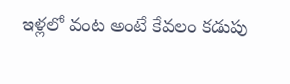ఇళ్లలో వంట అంటే కేవలం కడుపు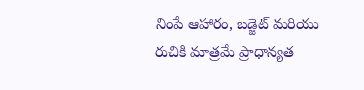నింపే ఆహారం, బడ్జెట్ మరియు రుచికి మాత్రమే ప్రాధాన్యత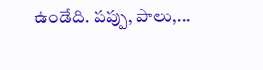ఉండేది. పప్పు, పాలు,...